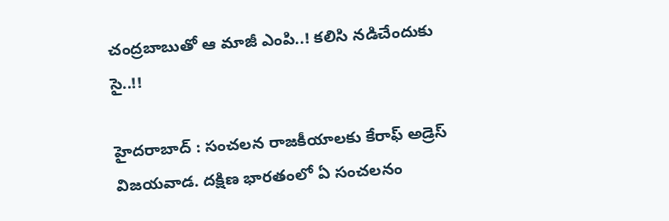చంద్ర‌బాబుతో ఆ మాజీ ఎంపి..! క‌లిసి న‌డిచేందుకు సై..!!

హైద‌రాబాద్ : సంచ‌ల‌న రాజ‌కీయాల‌కు కేరాఫ్ అడ్రెస్ విజ‌య‌వాడ‌. ద‌క్షిణ భార‌తంలో ఏ సంచ‌ల‌నం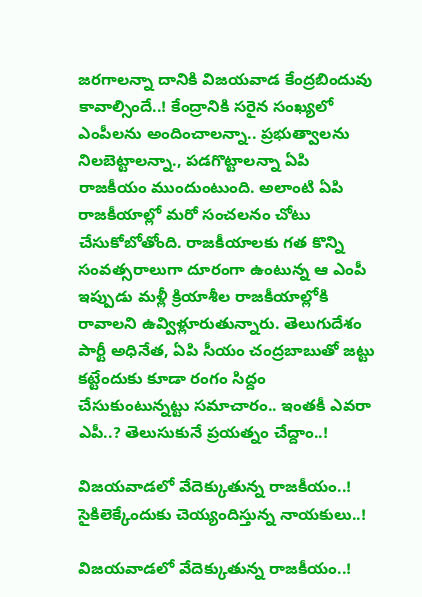జ‌ర‌గాల‌న్నా దానికి విజ‌య‌వాడ కేంద్ర‌బిందువు కావాల్సిందే..! కేంద్రానికి స‌రైన సంఖ్య‌లో ఎంపీలను అందించాల‌న్నా.. ప్ర‌భుత్వాల‌ను నిల‌బెట్టాల‌న్నా., ప‌డ‌గొట్టాల‌న్నా ఏపి రాజ‌కీయం ముందుంటుంది. అలాంటి ఏపి రాజ‌కీయాల్లో మ‌రో సంచ‌ల‌నం చోటు చేసుకోబోతోంది. రాజ‌కీయాల‌కు గ‌త కొన్ని సంవ‌త్స‌రాలుగా దూరంగా ఉంటున్న ఆ ఎంపీ ఇప్పుడు మ‌ళ్లీ క్రియాశీల రాజ‌కీయాల్లోకి రావాల‌ని ఉవ్విళ్లూరుతున్నారు. తెలుగుదేశం పార్టీ అధినేత, ఏపి సీయం చంద్ర‌బాబుతో జ‌ట్టు క‌ట్టేందుకు కూడా రంగం సిద్దం చేసుకుంటున్న‌ట్టు స‌మాచారం.. ఇంత‌కీ ఎవ‌రా ఎపీ..? తెలుసుకునే ప్ర‌య‌త్నం చేద్దాం..!

విజ‌య‌వాడ‌లో వేదెక్కుతున్న రాజ‌కీయం..! సైకిలెక్కేందుకు చెయ్యందిస్తున్న నాయ‌కులు..!

విజ‌య‌వాడ‌లో వేదెక్కుతున్న రాజ‌కీయం..!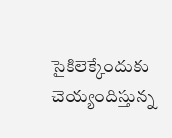సైకిలెక్కేందుకు చెయ్యందిస్తున్న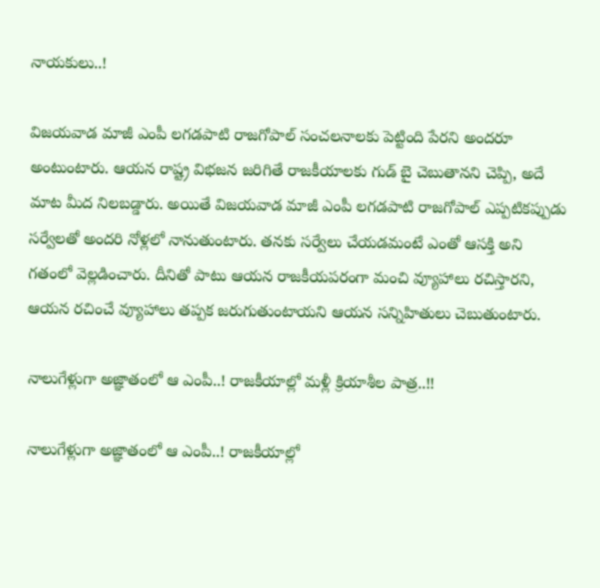నాయ‌కులు..!

విజయవాడ మాజీ ఎంపీ లగడపాటి రాజగోపాల్ సంచలనాలకు పెట్టింది పేరని అందరూ అంటుంటారు. ఆయన రాష్ట్ర విభజన జరిగితే రాజకీయాలకు గుడ్ బై చెబుతానని చెప్పి, అదే మాట మీద నిలబడ్డారు. అయితే విజయవాడ మాజీ ఎంపీ లగడపాటి రాజగోపాల్ ఎప్పటికప్పుడు సర్వేలతో అందరి నోళ్లలో నానుతుంటారు. తనకు సర్వేలు చేయడమంటే ఎంతో ఆసక్తి అని గతంలో వెల్లడించారు. దీనితో పాటు ఆయన రాజకీయపరంగా మంచి వ్యూహాలు రచిస్తారని, ఆయన రచించే వ్యూహాలు తప్పక జరుగుతుంటాయని ఆయన సన్నిహితులు చెబుతుంటారు.

నాలుగేళ్లుగా అజ్ఞాతంలో ఆ ఎంపీ..! రాజ‌కీయాల్లో మ‌ళ్లీ క్రియాశీల పాత్ర‌..!!

నాలుగేళ్లుగా అజ్ఞాతంలో ఆ ఎంపీ..! రాజ‌కీయాల్లో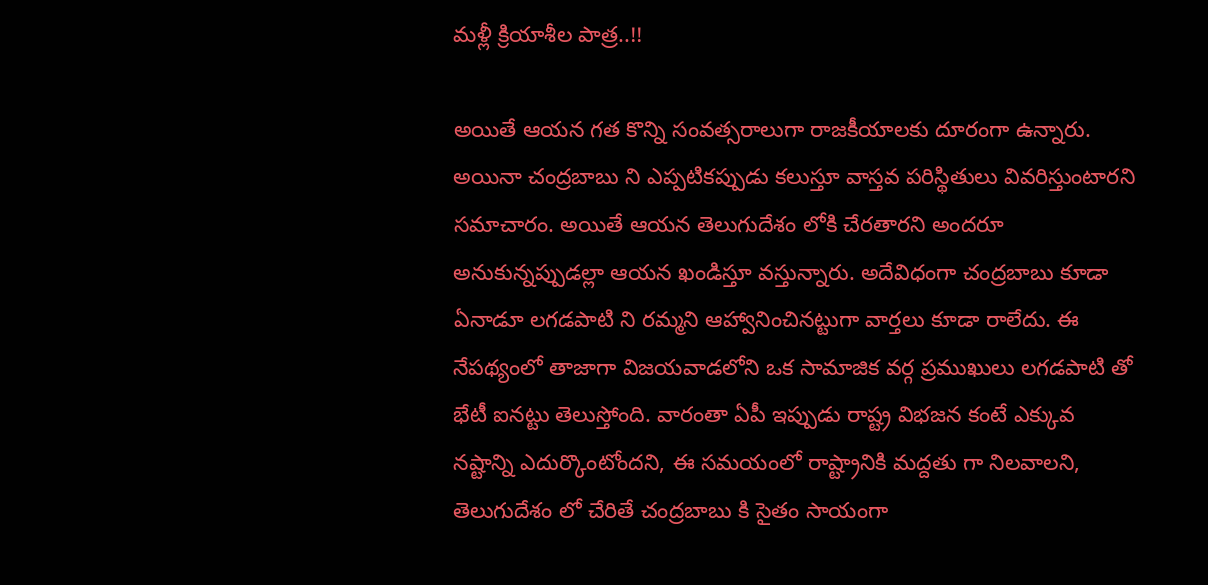మ‌ళ్లీ క్రియాశీల పాత్ర‌..!!

అయితే ఆయన గత కొన్ని సంవత్సరాలుగా రాజకీయాలకు దూరంగా ఉన్నారు. అయినా చంద్రబాబు ని ఎప్పటికప్పుడు కలుస్తూ వాస్తవ పరిస్థితులు వివరిస్తుంటార‌ని స‌మాచారం. అయితే ఆయన తెలుగుదేశం లోకి చేరతారని అందరూ అనుకున్నప్పుడల్లా ఆయన ఖండిస్తూ వస్తున్నారు. అదేవిధంగా చంద్రబాబు కూడా ఏనాడూ లగడపాటి ని రమ్మని ఆహ్వానించినట్టుగా వార్తలు కూడా రాలేదు. ఈ నేపథ్యంలో తాజాగా విజయవాడలోని ఒక సామాజిక వర్గ ప్రముఖులు లగడపాటి తో భేటీ ఐన‌ట్టు తెలుస్తోంది. వారంతా ఏపీ ఇప్పుడు రాష్ట్ర విభజన కంటే ఎక్కువ నష్టాన్ని ఎదుర్కొంటోందని, ఈ సమయంలో రాష్ట్రానికి మద్దతు గా నిలవాలని, తెలుగుదేశం లో చేరితే చంద్రబాబు కి సైతం సాయంగా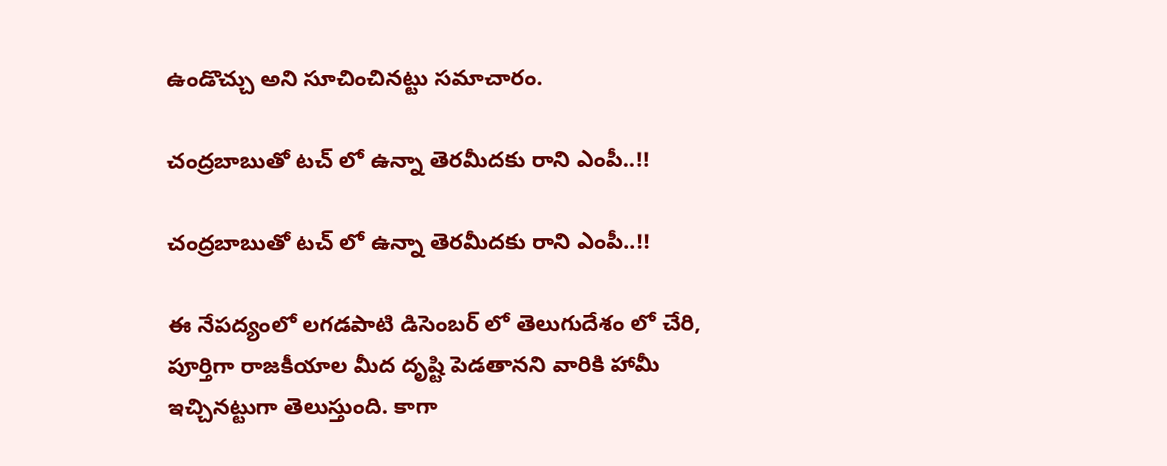ఉండొచ్చు అని సూచించినట్టు సమాచారం.

చంద్ర‌బాబుతో ట‌చ్ లో ఉన్నా తెర‌మీద‌కు రాని ఎంపీ..!!

చంద్ర‌బాబుతో ట‌చ్ లో ఉన్నా తెర‌మీద‌కు రాని ఎంపీ..!!

ఈ నేపద్యంలో లగడపాటి డిసెంబర్ లో తెలుగుదేశం లో చేరి, పూర్తిగా రాజకీయాల మీద దృష్టి పెడతాన‌ని వారికి హామీ ఇచ్చినట్టుగా తెలుస్తుంది. కాగా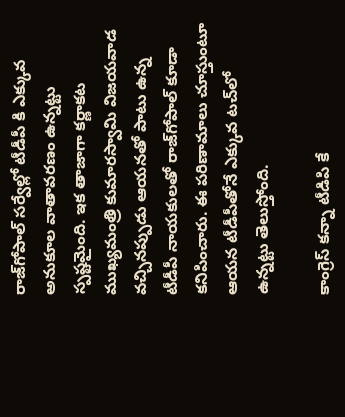రాజ్‌గోపాల్ స‌ర్వేల్లో టీడీపీ కి ఎక్కువ అనుకూల వాతావ‌ర‌ణం ఉన్న‌ట్టు స్ప‌ష్ట‌మైంది. ఇక తాజాగా క‌ర్ణాక‌ట ముఖ్య‌మంత్రి కుమార‌స్వామి విజ‌య‌వాడ వ‌చ్చిన‌ప్పుడు ఆయ‌న‌తో పాటు ఉన్న టీడీపీ నాయ‌కుల‌తో రాజ్‌గోపాల్ కూడా కనిపించారు. ఈ ప‌రిణామాలు చూస్తుంటూ ఆయ‌న టీడీపీతోనే ఎక్కువ ట‌చ్‌లో ఉన్న‌ట్టు తెలుస్తోంది.

కాంగ్రెస్ క‌న్నా టీడిపి కే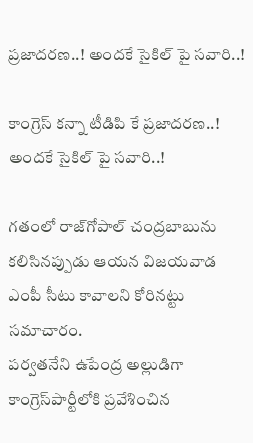ప్ర‌జాద‌ర‌ణ‌..! అంద‌కే సైకిల్ పై స‌వారి..!

కాంగ్రెస్ క‌న్నా టీడిపి కే ప్ర‌జాద‌ర‌ణ‌..! అంద‌కే సైకిల్ పై స‌వారి..!

గ‌తంలో రాజ్‌గోపాల్ చంద్ర‌బాబును క‌లిసిన‌ప్పుడు ఆయ‌న విజ‌య‌వాడ ఎంపీ సీటు కావాల‌ని కోరిన‌ట్టు సమాచారం.
ప‌ర్వత‌నేని ఉపేంద్ర అల్లుడిగా కాంగ్రెస్‌పార్టీలోకి ప్ర‌వేశించిన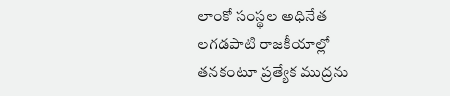లాంకో సంస్థ‌ల అధినేత ల‌గ‌డ‌పాటి రాజకీయాల్లో త‌న‌కంటూ ప్ర‌త్యేక ముద్ర‌ను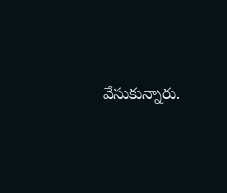వేసుకున్నారు.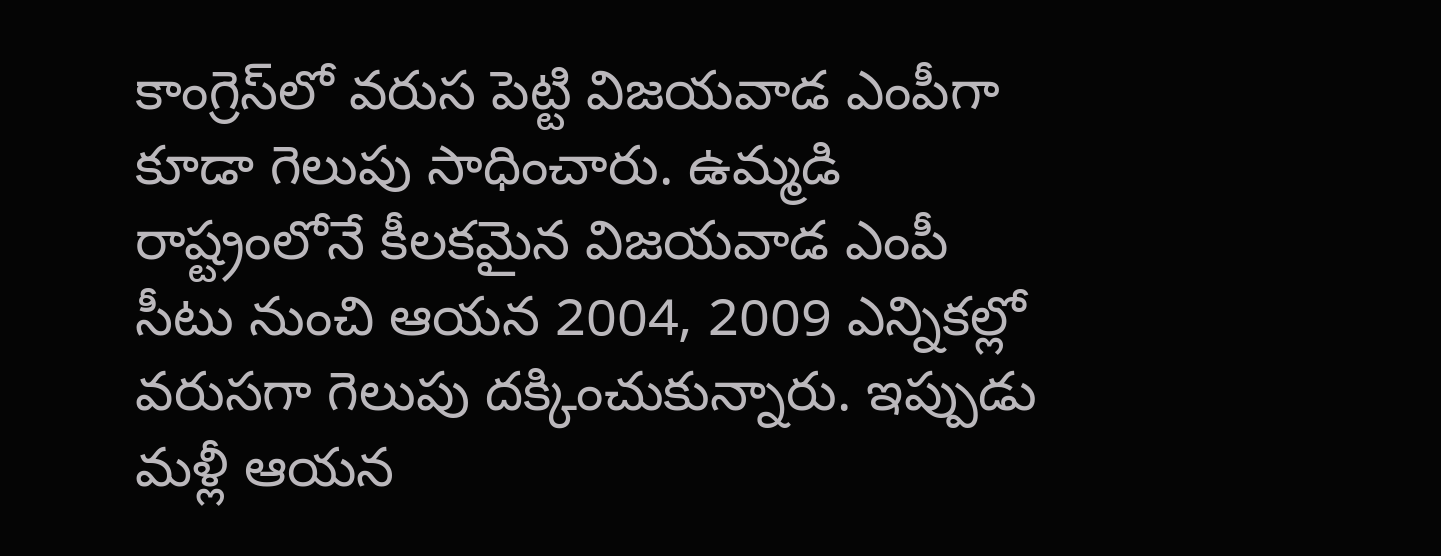కాంగ్రెస్‌లో వ‌రుస పెట్టి విజ‌య‌వాడ ఎంపీగా కూడా గెలుపు సాధించారు. ఉమ్మ‌డి రాష్ట్రంలోనే కీల‌క‌మైన విజ‌య‌వాడ ఎంపీ సీటు నుంచి ఆయ‌న 2004, 2009 ఎన్నిక‌ల్లో వ‌రుస‌గా గెలుపు దక్కించుకున్నారు. ఇప్పుడు మళ్లీ ఆయన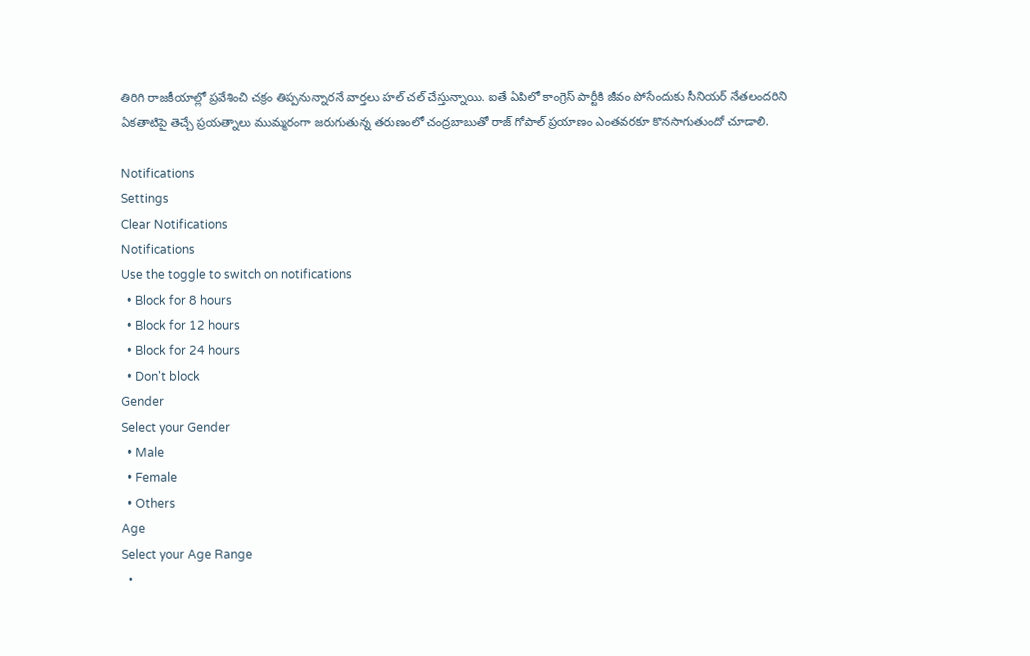తిరిగి రాజకీయాల్లో ప్రవేశించి చక్రం తిప్పనున్నారనే వార్తలు హల్ చల్ చేస్తున్నాయి. ఐతే ఏపిలో కాంగ్రెస్ పార్టీకి జీవం పోసేందుకు సీనియ‌ర్ నేత‌లంద‌రిని ఏక‌తాటిపై తెచ్చే ప్ర‌య‌త్నాలు ముమ్మ‌రంగా జ‌రుగుతున్న త‌రుణంలో చంద్ర‌బాబుతో రాజ్ గోపాల్ ప్ర‌యాణం ఎంత‌వ‌ర‌కూ కొన‌సాగుతుందో చూడాలి.

Notifications
Settings
Clear Notifications
Notifications
Use the toggle to switch on notifications
  • Block for 8 hours
  • Block for 12 hours
  • Block for 24 hours
  • Don't block
Gender
Select your Gender
  • Male
  • Female
  • Others
Age
Select your Age Range
  •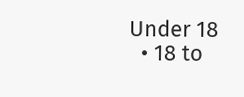Under 18
  • 18 to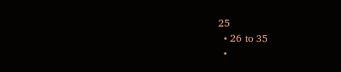25
  • 26 to 35
  •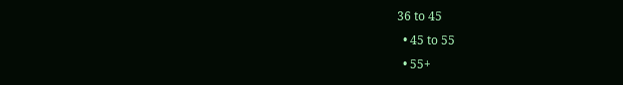36 to 45
  • 45 to 55
  • 55+